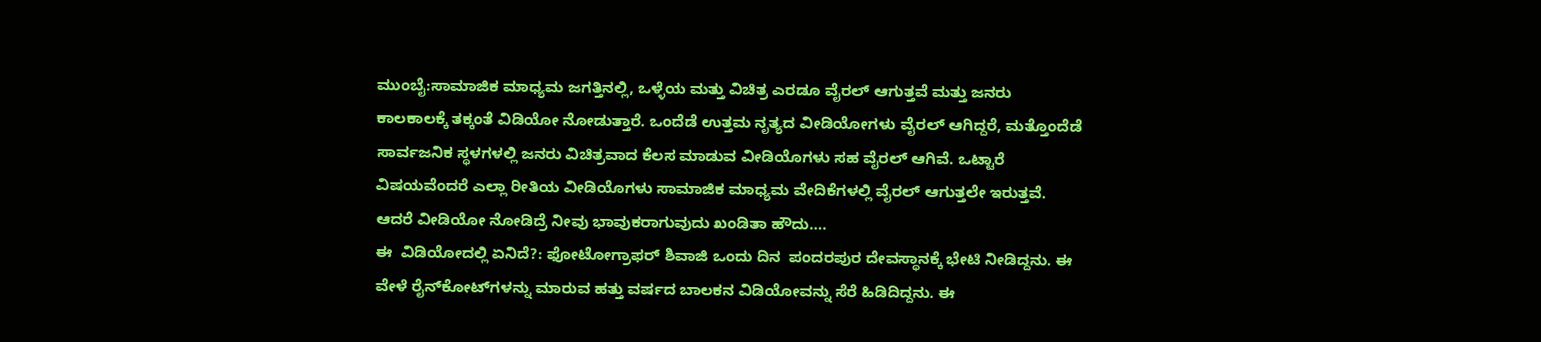ಮುಂಬೈ:ಸಾಮಾಜಿಕ ಮಾಧ್ಯಮ ಜಗತ್ತಿನಲ್ಲಿ, ಒಳ್ಳೆಯ ಮತ್ತು ವಿಚಿತ್ರ ಎರಡೂ ವೈರಲ್ ಆಗುತ್ತವೆ ಮತ್ತು ಜನರು ಕಾಲಕಾಲಕ್ಕೆ ತಕ್ಕಂತೆ ವಿಡಿಯೋ ನೋಡುತ್ತಾರೆ. ಒಂದೆಡೆ ಉತ್ತಮ ನೃತ್ಯದ ವೀಡಿಯೋಗಳು ವೈರಲ್ ಆಗಿದ್ದರೆ, ಮತ್ತೊಂದೆಡೆ ಸಾರ್ವಜನಿಕ ಸ್ಥಳಗಳಲ್ಲಿ ಜನರು ವಿಚಿತ್ರವಾದ ಕೆಲಸ ಮಾಡುವ ವೀಡಿಯೊಗಳು ಸಹ ವೈರಲ್ ಆಗಿವೆ. ಒಟ್ಟಾರೆ ವಿಷಯವೆಂದರೆ ಎಲ್ಲಾ ರೀತಿಯ ವೀಡಿಯೊಗಳು ಸಾಮಾಜಿಕ ಮಾಧ್ಯಮ ವೇದಿಕೆಗಳಲ್ಲಿ ವೈರಲ್ ಆಗುತ್ತಲೇ ಇರುತ್ತವೆ. ಆದರೆ ವೀಡಿಯೋ ನೋಡಿದ್ರೆ ನೀವು ಭಾವುಕರಾಗುವುದು ಖಂಡಿತಾ ಹೌದು….
ಈ  ವಿಡಿಯೋದಲ್ಲಿ ಏನಿದೆ?: ಫೋಟೋಗ್ರಾಫರ್ ಶಿವಾಜಿ ಒಂದು ದಿನ  ಪಂದರಪುರ ದೇವಸ್ಥಾನಕ್ಕೆ ಭೇಟಿ ನೀಡಿದ್ದನು. ಈ ವೇಳೆ ರೈನ್‌ಕೋಟ್‌ಗಳನ್ನು ಮಾರುವ ಹತ್ತು ವರ್ಷದ ಬಾಲಕನ ವಿಡಿಯೋವನ್ನು ಸೆರೆ ಹಿಡಿದಿದ್ದನು. ಈ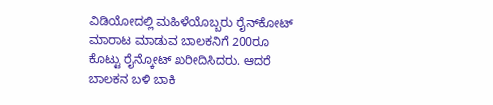ವಿಡಿಯೋದಲ್ಲಿ ಮಹಿಳೆಯೊಬ್ಬರು ರೈನ್‌ಕೋಟ್‌ ಮಾರಾಟ ಮಾಡುವ ಬಾಲಕನಿಗೆ 200ರೂ ಕೊಟ್ಟು ರೈನ್ಕೋಟ್ ಖರೀದಿಸಿದರು. ಆದರೆ ಬಾಲಕನ ಬಳಿ ಬಾಕಿ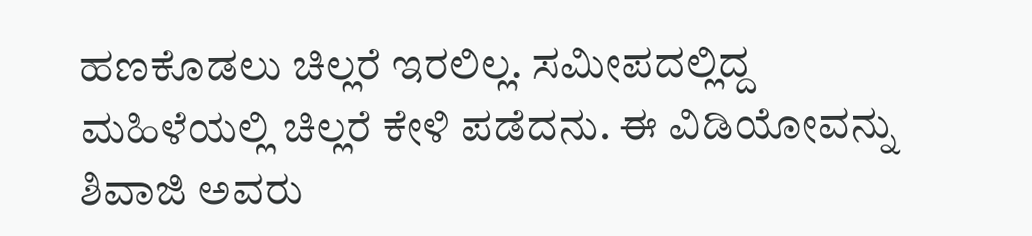ಹಣಕೊಡಲು ಚಿಲ್ಲರೆ ಇರಲಿಲ್ಲ. ಸಮೀಪದಲ್ಲಿದ್ದ ಮಹಿಳೆಯಲ್ಲಿ ಚಿಲ್ಲರೆ ಕೇಳಿ ಪಡೆದನು. ಈ ವಿಡಿಯೋವನ್ನು ಶಿವಾಜಿ ಅವರು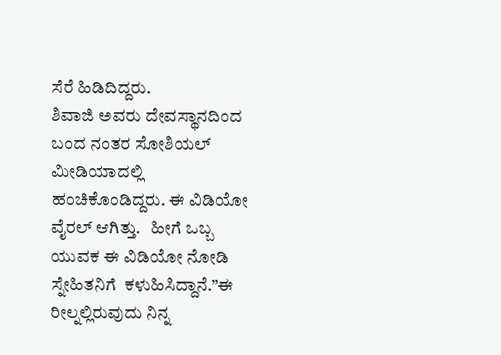ಸೆರೆ ಹಿಡಿದಿದ್ದರು.
ಶಿವಾಜಿ ಅವರು ದೇವಸ್ಥಾನದಿಂದ  ಬಂದ ನಂತರ ಸೋಶಿಯಲ್ ಮೀಡಿಯಾದಲ್ಲಿ ಹಂಚಿಕೊಂಡಿದ್ದರು. ಈ ವಿಡಿಯೋ  ವೈರಲ್ ಆಗಿತ್ತು.   ಹೀಗೆ ಒಬ್ಬ ಯುವಕ ಈ ವಿಡಿಯೋ ನೋಡಿ ಸ್ನೇಹಿತನಿಗೆ  ಕಳುಹಿಸಿದ್ದಾನೆ.”ಈ ರೀಲ್ನಲ್ಲಿರುವುದು ನಿನ್ನ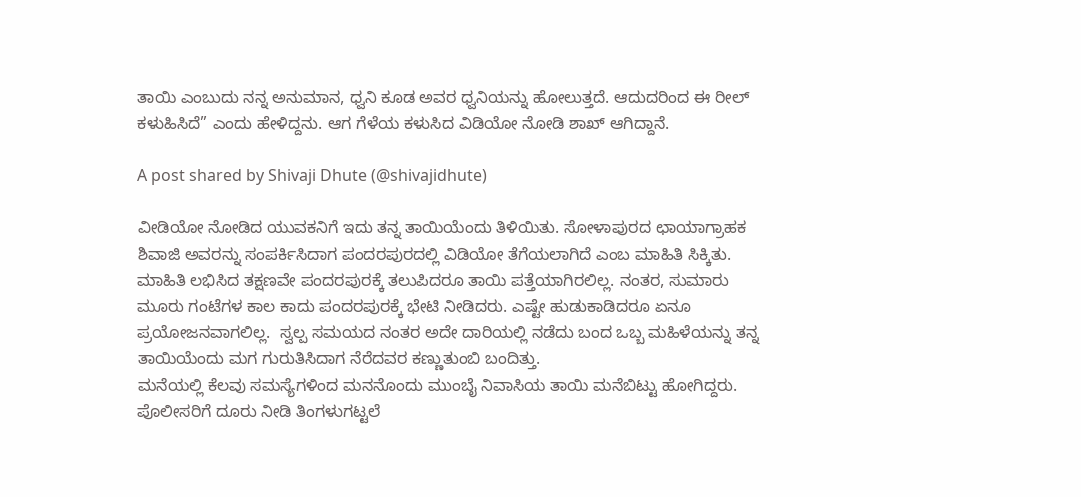ತಾಯಿ ಎಂಬುದು ನನ್ನ ಅನುಮಾನ, ಧ್ವನಿ ಕೂಡ ಅವರ ಧ್ವನಿಯನ್ನು ಹೋಲುತ್ತದೆ. ಆದುದರಿಂದ ಈ ರೀಲ್ ಕಳುಹಿಸಿದೆ” ಎಂದು ಹೇಳಿದ್ದನು. ಆಗ ಗೆಳೆಯ ಕಳುಸಿದ ವಿಡಿಯೋ ನೋಡಿ ಶಾಖ್ ಆಗಿದ್ದಾನೆ.

A post shared by Shivaji Dhute (@shivajidhute)

ವೀಡಿಯೋ ನೋಡಿದ ಯುವಕನಿಗೆ ಇದು ತನ್ನ ತಾಯಿಯೆಂದು ತಿಳಿಯಿತು. ಸೋಳಾಪುರದ ಛಾಯಾಗ್ರಾಹಕ ಶಿವಾಜಿ ಅವರನ್ನು ಸಂಪರ್ಕಿಸಿದಾಗ ಪಂದರಪುರದಲ್ಲಿ ವಿಡಿಯೋ ತೆಗೆಯಲಾಗಿದೆ ಎಂಬ ಮಾಹಿತಿ ಸಿಕ್ಕಿತು.
ಮಾಹಿತಿ ಲಭಿಸಿದ ತಕ್ಷಣವೇ ಪಂದರಪುರಕ್ಕೆ ತಲುಪಿದರೂ ತಾಯಿ ಪತ್ತೆಯಾಗಿರಲಿಲ್ಲ. ನಂತರ, ಸುಮಾರು ಮೂರು ಗಂಟೆಗಳ ಕಾಲ ಕಾದು ಪಂದರಪುರಕ್ಕೆ ಭೇಟಿ ನೀಡಿದರು. ಎಷ್ಟೇ ಹುಡುಕಾಡಿದರೂ ಏನೂ ಪ್ರಯೋಜನವಾಗಲಿಲ್ಲ.  ಸ್ವಲ್ಪ ಸಮಯದ ನಂತರ ಅದೇ ದಾರಿಯಲ್ಲಿ ನಡೆದು ಬಂದ ಒಬ್ಬ ಮಹಿಳೆಯನ್ನು ತನ್ನ ತಾಯಿಯೆಂದು ಮಗ ಗುರುತಿಸಿದಾಗ ನೆರೆದವರ ಕಣ್ಣುತುಂಬಿ ಬಂದಿತ್ತು.
ಮನೆಯಲ್ಲಿ ಕೆಲವು ಸಮಸ್ಯೆಗಳಿಂದ ಮನನೊಂದು ಮುಂಬೈ ನಿವಾಸಿಯ ತಾಯಿ ಮನೆಬಿಟ್ಟು ಹೋಗಿದ್ದರು. ಪೊಲೀಸರಿಗೆ ದೂರು ನೀಡಿ ತಿಂಗಳುಗಟ್ಟಲೆ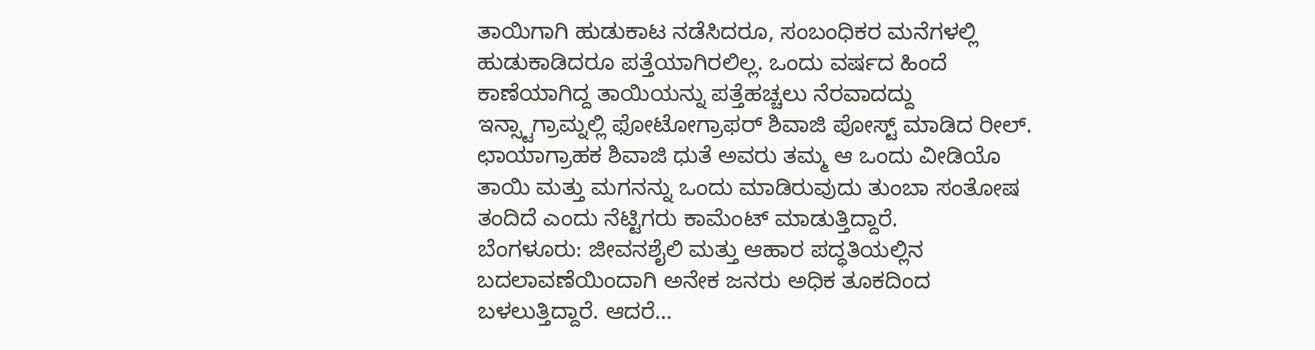ತಾಯಿಗಾಗಿ ಹುಡುಕಾಟ ನಡೆಸಿದರೂ, ಸಂಬಂಧಿಕರ ಮನೆಗಳಲ್ಲಿ ಹುಡುಕಾಡಿದರೂ ಪತ್ತೆಯಾಗಿರಲಿಲ್ಲ. ಒಂದು ವರ್ಷದ ಹಿಂದೆ ಕಾಣೆಯಾಗಿದ್ದ ತಾಯಿಯನ್ನು ಪತ್ತೆಹಚ್ಚಲು ನೆರವಾದದ್ದು ಇನ್ಸ್ಟಾಗ್ರಾಮ್ನಲ್ಲಿ ಫೋಟೋಗ್ರಾಫರ್ ಶಿವಾಜಿ ಪೋಸ್ಟ್ ಮಾಡಿದ ರೀಲ್. ಛಾಯಾಗ್ರಾಹಕ ಶಿವಾಜಿ ಧುತೆ ಅವರು ತಮ್ಮ ಆ ಒಂದು ವೀಡಿಯೊ ತಾಯಿ ಮತ್ತು ಮಗನನ್ನು ಒಂದು ಮಾಡಿರುವುದು ತುಂಬಾ ಸಂತೋಷ ತಂದಿದೆ ಎಂದು ನೆಟ್ಟಿಗರು ಕಾಮೆಂಟ್ ಮಾಡುತ್ತಿದ್ದಾರೆ.
ಬೆಂಗಳೂರು: ಜೀವನಶೈಲಿ ಮತ್ತು ಆಹಾರ ಪದ್ಧತಿಯಲ್ಲಿನ ಬದಲಾವಣೆಯಿಂದಾಗಿ ಅನೇಕ ಜನರು ಅಧಿಕ ತೂಕದಿಂದ ಬಳಲುತ್ತಿದ್ದಾರೆ. ಆದರೆ…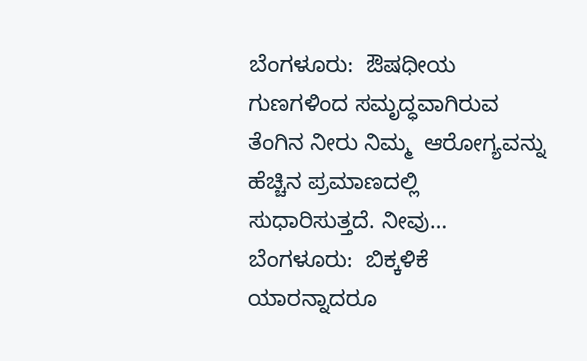ಬೆಂಗಳೂರು:  ಔಷಧೀಯ ಗುಣಗಳಿಂದ ಸಮೃದ್ಧವಾಗಿರುವ ತೆಂಗಿನ ನೀರು ನಿಮ್ಮ  ಆರೋಗ್ಯವನ್ನು ಹೆಚ್ಚಿನ ಪ್ರಮಾಣದಲ್ಲಿ ಸುಧಾರಿಸುತ್ತದೆ. ನೀವು…
ಬೆಂಗಳೂರು:  ಬಿಕ್ಕಳಿಕೆ ಯಾರನ್ನಾದರೂ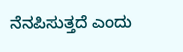ನೆನಪಿಸುತ್ತದೆ ಎಂದು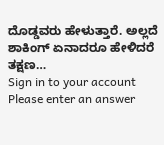ದೊಡ್ಡವರು ಹೇಳುತ್ತಾರೆ. ಅಲ್ಲದೆ ಶಾಕಿಂಗ್ ಏನಾದರೂ ಹೇಳಿದರೆ ತಕ್ಷಣ…
Sign in to your account
Please enter an answer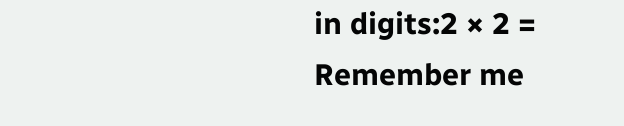in digits:2 × 2 =
Remember me